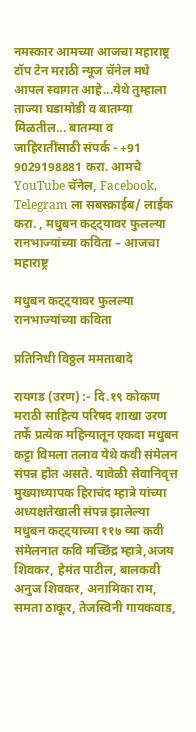नमस्कार आमच्या आजचा महाराष्ट्र टॉप टेन मराठी न्यूज चॅनेल मधे आपल स्वागत आहे...येथे तुम्हाला ताज्या घडामोडी व बातम्या मिळतील... बातम्या व जाहिरातींसाठी संपर्क - +91 9029198881 करा. आमचे YouTube चॅनेल, Facebook, Telegram ला सबस्क्राईब/ लाईक करा. , मधुबन कट्ट्यावर फुलल्या रानभाज्यांच्या कविता – आजचा महाराष्ट्र

मधुबन कट्ट्यावर फुलल्या रानभाज्यांच्या कविता

प्रतिनिधी विठ्ठल ममताबादे

रायगड (उरण) :- दि.१९ कोकण मराठी साहित्य परिषद शाखा उरण तर्फे प्रत्येक महिन्यातून एकदा मधुबन कट्टा विमला तलाव येथे कवी संमेलन संपन्न होत असते. यावेळी सेवानिवृत्त मुख्याध्यापक हिराचंद म्हात्रे यांच्या अध्यक्षतेखाली संपन्न झालेल्या मधुबन कट्ट्याच्या ११७ व्या कवी संमेलनात कवि मच्छिंद्र म्हात्रे,अजय शिवकर, हेमंत पाटील, बालकवी अनुज शिवकर, अनामिका राम, समता ठाकूर, तेजस्विनी गायकवाड,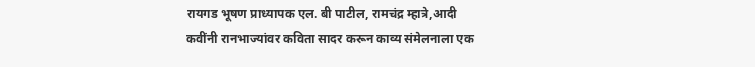रायगड भूषण प्राध्यापक एल. बी पाटील, रामचंद्र म्हात्रे,आदी कवींनी रानभाज्यांवर कविता सादर करून काव्य संमेलनाला एक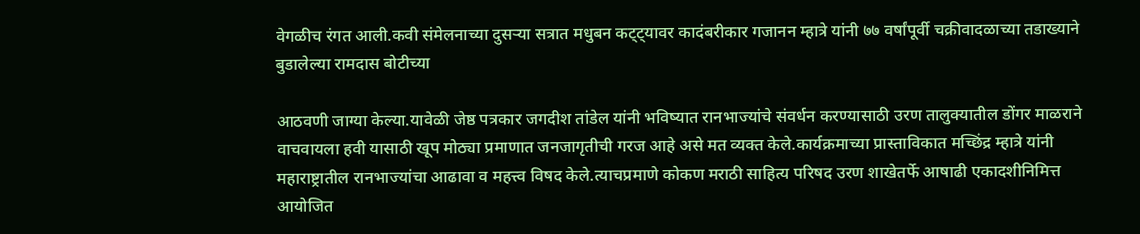वेगळीच रंगत आली.कवी संमेलनाच्या दुसऱ्या सत्रात मधुबन कट्ट्यावर कादंबरीकार गजानन म्हात्रे यांनी ७७ वर्षांपूर्वी चक्रीवादळाच्या तडाख्याने बुडालेल्या रामदास बोटीच्या

आठवणी जाग्या केल्या.यावेळी जेष्ठ पत्रकार जगदीश तांडेल यांनी भविष्यात रानभाज्यांचे संवर्धन करण्यासाठी उरण तालुक्यातील डोंगर माळराने वाचवायला हवी यासाठी खूप मोठ्या प्रमाणात जनजागृतीची गरज आहे असे मत व्यक्त केले.कार्यक्रमाच्या प्रास्ताविकात मच्छिंद्र म्हात्रे यांनी महाराष्ट्रातील रानभाज्यांचा आढावा व महत्त्व विषद केले.त्याचप्रमाणे कोकण मराठी साहित्य परिषद उरण शाखेतर्फे आषाढी एकादशीनिमित्त आयोजित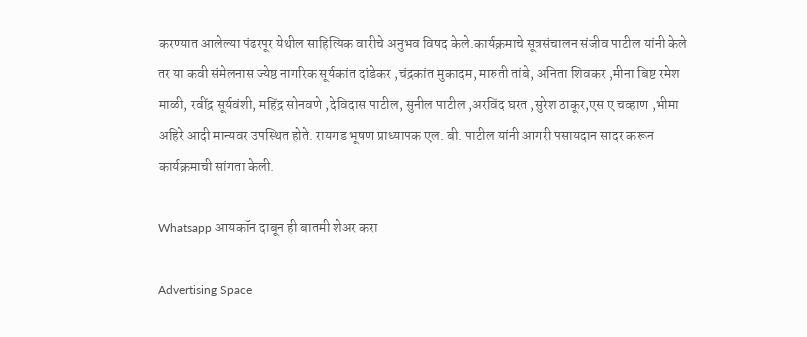करण्यात आलेल्या पंढरपूर येथील साहित्यिक वारीचे अनुभव विषद केले.कार्यक्रमाचे सूत्रसंचालन संजीव पाटील यांनी केले तर या कवी संमेलनास ज्येष्ठ नागरिक सूर्यकांत दांडेकर ,चंद्रकांत मुकादम, मारुती तांबे, अनिता शिवकर ,मीना बिष्ट रमेश माळी, रवींद्र सूर्यवंशी, महिंद्र सोनवणे ,देविदास पाटील, सुनील पाटील ,अरविंद घरत ,सुरेश ठाकूर,एस ए चव्हाण ,भीमा अहिरे आदी मान्यवर उपस्थित होते. रायगड भूषण प्राध्यापक एल. बी. पाटील यांनी आगरी पसायदान सादर करून कार्यक्रमाची सांगता केली.

Whatsapp आयकॉन दाबून ही बातमी शेअर करा

Advertising Space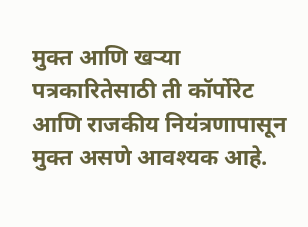मुक्त आणि खऱ्या पत्रकारितेसाठी ती कॉर्पोरेट आणि राजकीय नियंत्रणापासून मुक्त असणे आवश्यक आहे.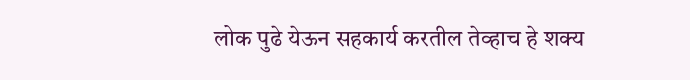लोक पुढे येऊन सहकार्य करतील तेव्हाच हे शक्य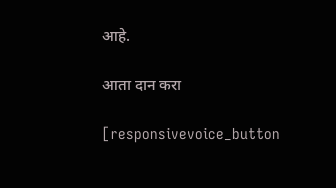आहे.

आता दान करा

[responsivevoice_button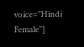voice="Hindi Female"]